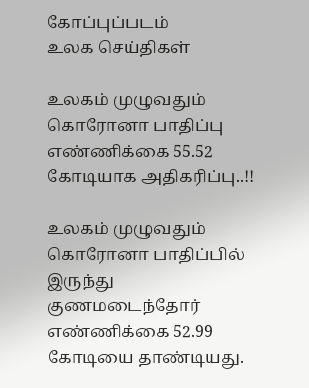கோப்புப்படம்
உலக செய்திகள்

உலகம் முழுவதும் கொரோனா பாதிப்பு எண்ணிக்கை 55.52 கோடியாக அதிகரிப்பு..!!

உலகம் முழுவதும் கொரோனா பாதிப்பில் இருந்து குணமடைந்தோர் எண்ணிக்கை 52.99 கோடியை தாண்டியது.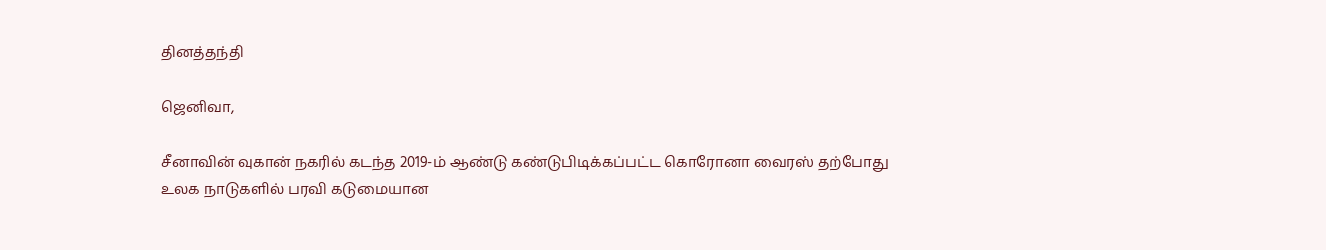தினத்தந்தி

ஜெனிவா,

சீனாவின் வுகான் நகரில் கடந்த 2019-ம் ஆண்டு கண்டுபிடிக்கப்பட்ட கொரோனா வைரஸ் தற்போது உலக நாடுகளில் பரவி கடுமையான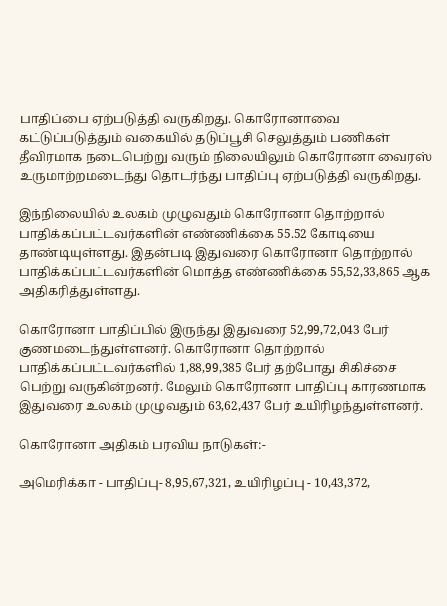பாதிப்பை ஏற்படுத்தி வருகிறது. கொரோனாவை கட்டுப்படுத்தும் வகையில் தடுப்பூசி செலுத்தும் பணிகள் தீவிரமாக நடைபெற்று வரும் நிலையிலும் கொரோனா வைரஸ் உருமாற்றமடைந்து தொடர்ந்து பாதிப்பு ஏற்படுத்தி வருகிறது.

இந்நிலையில் உலகம் முழுவதும் கொரோனா தொற்றால் பாதிக்கப்பட்டவர்களின் எண்ணிக்கை 55.52 கோடியை தாண்டியுள்ளது. இதன்படி இதுவரை கொரோனா தொற்றால் பாதிக்கப்பட்டவர்களின் மொத்த எண்ணிக்கை 55,52,33,865 ஆக அதிகரித்துள்ளது.

கொரோனா பாதிப்பில் இருந்து இதுவரை 52,99,72,043 பேர் குணமடைந்துள்ளனர். கொரோனா தொற்றால் பாதிக்கப்பட்டவர்களில் 1,88,99,385 பேர் தற்போது சிகிச்சை பெற்று வருகின்றனர். மேலும் கொரோனா பாதிப்பு காரணமாக இதுவரை உலகம் முழுவதும் 63,62,437 பேர் உயிரிழந்துள்ளனர்.

கொரோனா அதிகம் பரவிய நாடுகள்:-

அமெரிக்கா - பாதிப்பு- 8,95,67,321, உயிரிழப்பு - 10,43,372,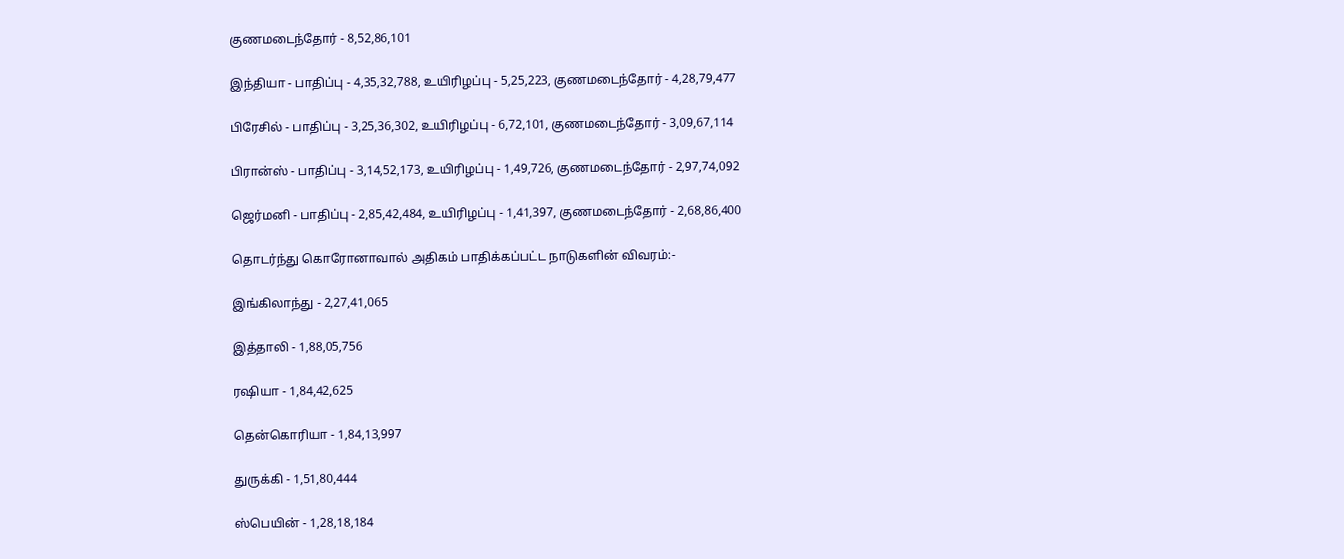குணமடைந்தோர் - 8,52,86,101

இந்தியா - பாதிப்பு - 4,35,32,788, உயிரிழப்பு - 5,25,223, குணமடைந்தோர் - 4,28,79,477

பிரேசில் - பாதிப்பு - 3,25,36,302, உயிரிழப்பு - 6,72,101, குணமடைந்தோர் - 3,09,67,114

பிரான்ஸ் - பாதிப்பு - 3,14,52,173, உயிரிழப்பு - 1,49,726, குணமடைந்தோர் - 2,97,74,092

ஜெர்மனி - பாதிப்பு - 2,85,42,484, உயிரிழப்பு - 1,41,397, குணமடைந்தோர் - 2,68,86,400

தொடர்ந்து கொரோனாவால் அதிகம் பாதிக்கப்பட்ட நாடுகளின் விவரம்:-

இங்கிலாந்து - 2,27,41,065

இத்தாலி - 1,88,05,756

ரஷியா - 1,84,42,625

தென்கொரியா - 1,84,13,997

துருக்கி - 1,51,80,444

ஸ்பெயின் - 1,28,18,184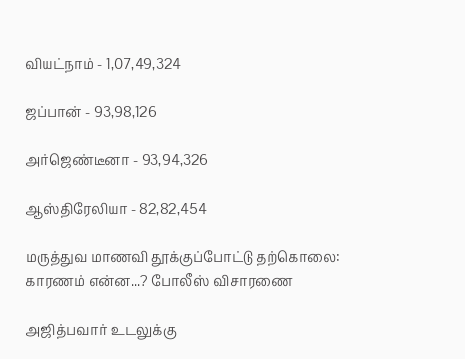வியட்நாம் - 1,07,49,324

ஜப்பான் - 93,98,126

அர்ஜெண்டீனா - 93,94,326

ஆஸ்திரேலியா - 82,82,454

மருத்துவ மாணவி தூக்குப்போட்டு தற்கொலை: காரணம் என்ன...? போலீஸ் விசாரணை

அஜித்பவார் உடலுக்கு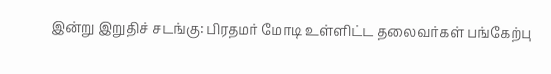இன்று இறுதிச் சடங்கு: பிரதமர் மோடி உள்ளிட்ட தலைவர்கள் பங்கேற்பு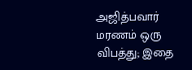அஜித்பவார் மரணம் ஒரு விபத்து; இதை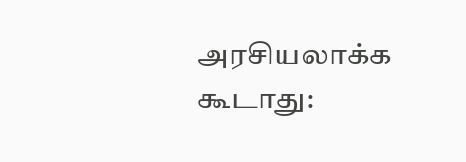அரசியலாக்க கூடாது: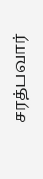சரத்பவார்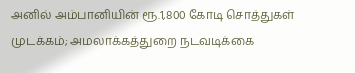அனில் அம்பானியின் ரூ.1,800 கோடி சொத்துகள் முடக்கம்; அமலாக்கத்துறை நடவடிக்கை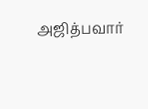அஜித்பவார்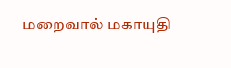மறைவால் மகாயுதி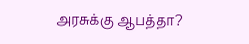அரசுக்கு ஆபத்தா?